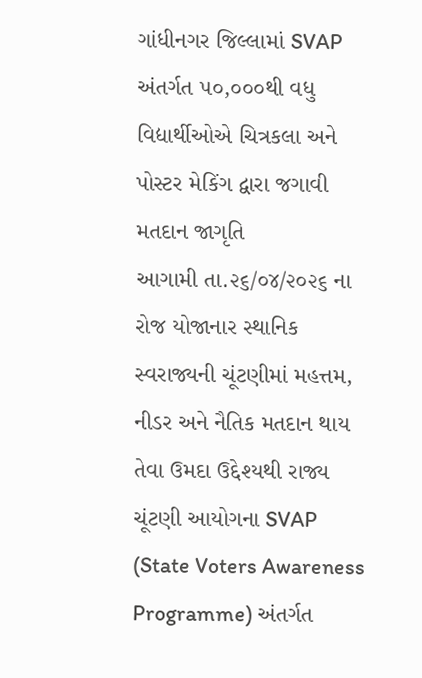ગાંધીનગર જિલ્લામાં SVAP અંતર્ગત ૫૦,૦૦૦થી વધુ વિદ્યાર્થીઓએ ચિત્રકલા અને પોસ્ટર મેકિંગ દ્વારા જગાવી મતદાન જાગૃતિ
આગામી તા.૨૬/૦૪/૨૦૨૬ ના રોજ યોજાનાર સ્થાનિક સ્વરાજ્યની ચૂંટણીમાં મહત્તમ, નીડર અને નૈતિક મતદાન થાય તેવા ઉમદા ઉદ્દેશ્યથી રાજ્ય ચૂંટણી આયોગના SVAP (State Voters Awareness Programme) અંતર્ગત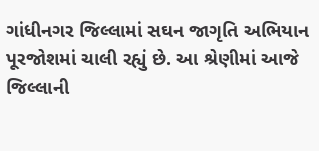ગાંધીનગર જિલ્લામાં સઘન જાગૃતિ અભિયાન પૂરજોશમાં ચાલી રહ્યું છે. આ શ્રેણીમાં આજે જિલ્લાની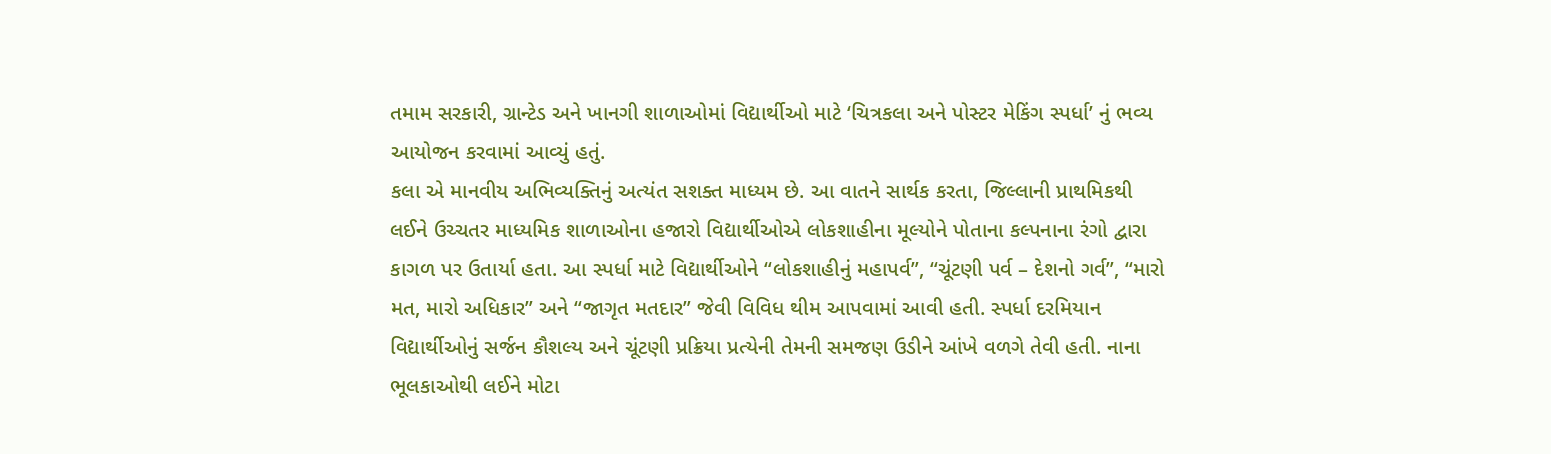તમામ સરકારી, ગ્રાન્ટેડ અને ખાનગી શાળાઓમાં વિદ્યાર્થીઓ માટે ‘ચિત્રકલા અને પોસ્ટર મેકિંગ સ્પર્ધા’ નું ભવ્ય આયોજન કરવામાં આવ્યું હતું.
કલા એ માનવીય અભિવ્યક્તિનું અત્યંત સશક્ત માધ્યમ છે. આ વાતને સાર્થક કરતા, જિલ્લાની પ્રાથમિકથી લઈને ઉચ્ચતર માધ્યમિક શાળાઓના હજારો વિદ્યાર્થીઓએ લોકશાહીના મૂલ્યોને પોતાના કલ્પનાના રંગો દ્વારા કાગળ પર ઉતાર્યા હતા. આ સ્પર્ધા માટે વિદ્યાર્થીઓને “લોકશાહીનું મહાપર્વ”, “ચૂંટણી પર્વ – દેશનો ગર્વ”, “મારો મત, મારો અધિકાર” અને “જાગૃત મતદાર” જેવી વિવિધ થીમ આપવામાં આવી હતી. સ્પર્ધા દરમિયાન વિદ્યાર્થીઓનું સર્જન કૌશલ્ય અને ચૂંટણી પ્રક્રિયા પ્રત્યેની તેમની સમજણ ઉડીને આંખે વળગે તેવી હતી. નાના ભૂલકાઓથી લઈને મોટા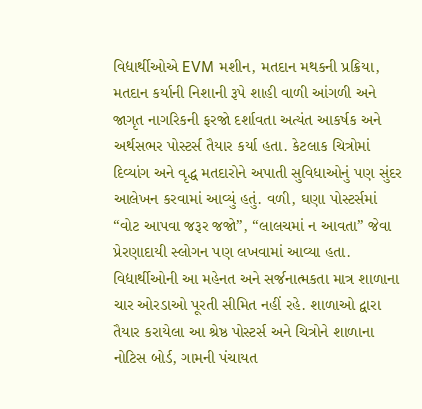વિદ્યાર્થીઓએ EVM મશીન, મતદાન મથકની પ્રક્રિયા, મતદાન કર્યાની નિશાની રૂપે શાહી વાળી આંગળી અને જાગૃત નાગરિકની ફરજો દર્શાવતા અત્યંત આકર્ષક અને અર્થસભર પોસ્ટર્સ તૈયાર કર્યા હતા. કેટલાક ચિત્રોમાં દિવ્યાંગ અને વૃદ્ધ મતદારોને અપાતી સુવિધાઓનું પણ સુંદર આલેખન કરવામાં આવ્યું હતું. વળી, ઘણા પોસ્ટર્સમાં “વોટ આપવા જરૂર જજો”, “લાલચમાં ન આવતા” જેવા પ્રેરણાદાયી સ્લોગન પણ લખવામાં આવ્યા હતા.
વિદ્યાર્થીઓની આ મહેનત અને સર્જનાત્મકતા માત્ર શાળાના ચાર ઓરડાઓ પૂરતી સીમિત નહીં રહે. શાળાઓ દ્વારા તૈયાર કરાયેલા આ શ્રેષ્ઠ પોસ્ટર્સ અને ચિત્રોને શાળાના નોટિસ બોર્ડ, ગામની પંચાયત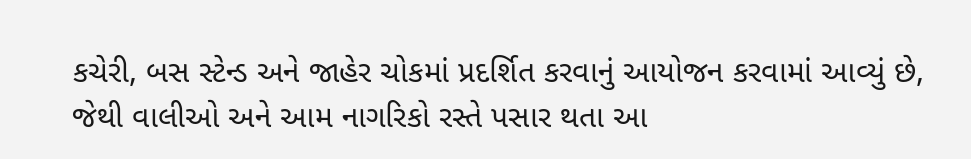કચેરી, બસ સ્ટેન્ડ અને જાહેર ચોકમાં પ્રદર્શિત કરવાનું આયોજન કરવામાં આવ્યું છે, જેથી વાલીઓ અને આમ નાગરિકો રસ્તે પસાર થતા આ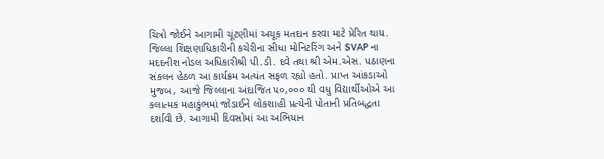ચિત્રો જોઈને આગામી ચૂંટણીમાં અચૂક મતદાન કરવા માટે પ્રેરિત થાય.
જિલ્લા શિક્ષણાધિકારીની કચેરીના સીધા મોનિટરિંગ અને SVAP ના મદદનીશ નોડલ અધિકારીશ્રી પી.ડી. દવે તથા શ્રી એમ.એસ. પઠાણના સંકલન હેઠળ આ કાર્યક્રમ અત્યંત સફળ રહ્યો હતો. પ્રાપ્ત આંકડાઓ મુજબ, આજે જિલ્લાના અંદાજિત ૫૦,૦૦૦ થી વધુ વિદ્યાર્થીઓએ આ કલાત્મક મહાકુંભમાં જોડાઈને લોકશાહી પ્રત્યેની પોતાની પ્રતિબદ્ધતા દર્શાવી છે. આગામી દિવસોમાં આ અભિયાન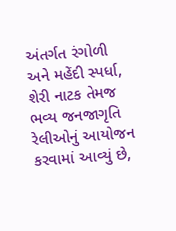અંતર્ગત રંગોળી અને મહેંદી સ્પર્ધા, શેરી નાટક તેમજ ભવ્ય જનજાગૃતિ રેલીઓનું આયોજન કરવામાં આવ્યું છે,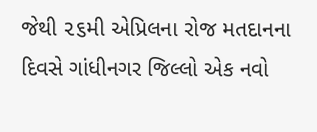જેથી ૨૬મી એપ્રિલના રોજ મતદાનના દિવસે ગાંધીનગર જિલ્લો એક નવો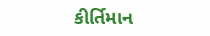કીર્તિમાન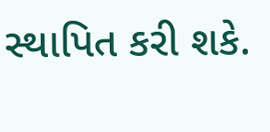સ્થાપિત કરી શકે.